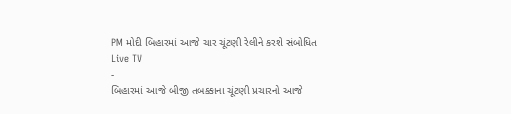PM મોદી બિહારમાં આજે ચાર ચૂંટણી રેલીને કરશે સંબોધિત
Live TV
-
બિહારમાં આજે બીજી તબક્કાના ચૂંટણી પ્રચારનો આજે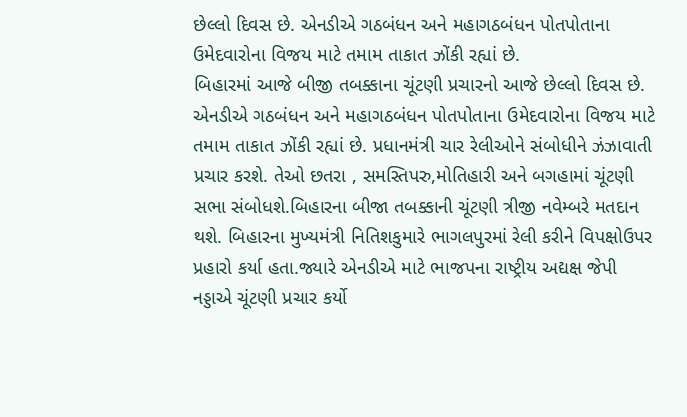છેલ્લો દિવસ છે. એનડીએ ગઠબંધન અને મહાગઠબંધન પોતપોતાના ઉમેદવારોના વિજય માટે તમામ તાકાત ઝોંકી રહ્યાં છે.
બિહારમાં આજે બીજી તબક્કાના ચૂંટણી પ્રચારનો આજે છેલ્લો દિવસ છે. એનડીએ ગઠબંધન અને મહાગઠબંધન પોતપોતાના ઉમેદવારોના વિજય માટે તમામ તાકાત ઝોંકી રહ્યાં છે. પ્રધાનમંત્રી ચાર રેલીઓને સંબોધીને ઝંઝાવાતી પ્રચાર કરશે. તેઓ છતરા , સમસ્તિપરુ,મોતિહારી અને બગહામાં ચૂંટણી સભા સંબોધશે.બિહારના બીજા તબક્કાની ચૂંટણી ત્રીજી નવેમ્બરે મતદાન થશે. બિહારના મુખ્યમંત્રી નિતિશકુમારે ભાગલપુરમાં રેલી કરીને વિપક્ષોઉપર પ્રહારો કર્યા હતા.જ્યારે એનડીએ માટે ભાજપના રાષ્ટ્રીય અદ્યક્ષ જેપી નડ્ડાએ ચૂંટણી પ્રચાર કર્યો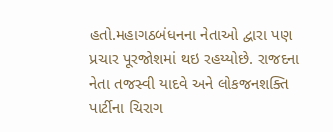હતો.મહાગઠબંધનના નેતાઓ દ્વારા પણ પ્રચાર પૂરજોશમાં થઇ રહય્યોછે. રાજદના નેતા તજસ્વી યાદવે અને લોકજનશક્તિ પાર્ટીના ચિરાગ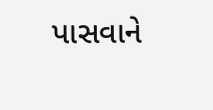પાસવાને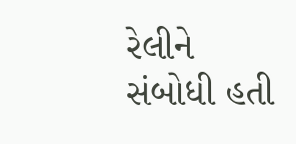રેલીને સંબોધી હતી